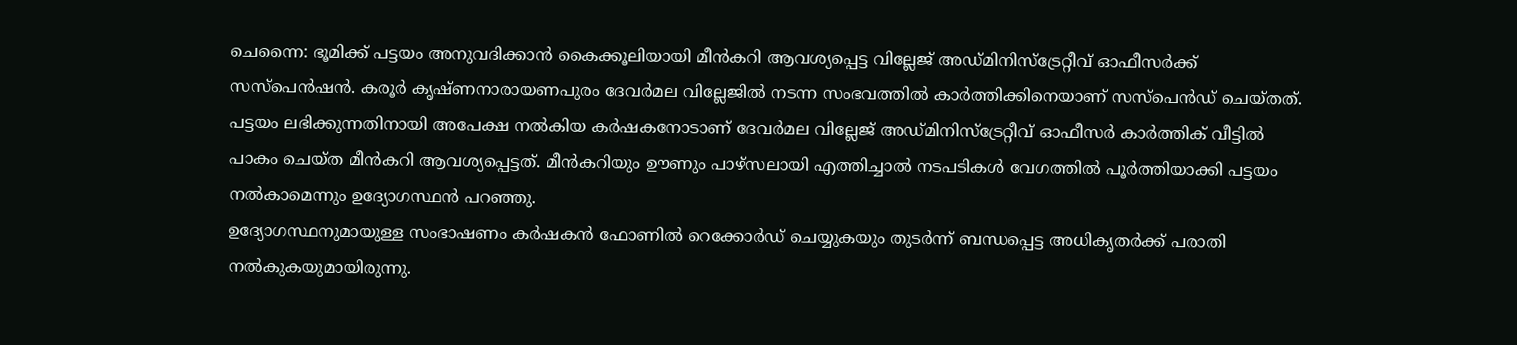ചെന്നൈ: ഭൂമിക്ക് പട്ടയം അനുവദിക്കാൻ കൈക്കൂലിയായി മീൻകറി ആവശ്യപ്പെട്ട വില്ലേജ് അഡ്മിനിസ്ട്രേറ്റീവ് ഓഫീസർക്ക് സസ്പെൻഷൻ. കരൂർ കൃഷ്ണനാരായണപുരം ദേവർമല വില്ലേജിൽ നടന്ന സംഭവത്തിൽ കാർത്തിക്കിനെയാണ് സസ്പെൻഡ് ചെയ്തത്.
പട്ടയം ലഭിക്കുന്നതിനായി അപേക്ഷ നൽകിയ കർഷകനോടാണ് ദേവർമല വില്ലേജ് അഡ്മിനിസ്ട്രേറ്റീവ് ഓഫീസർ കാർത്തിക് വീട്ടിൽ പാകം ചെയ്ത മീൻകറി ആവശ്യപ്പെട്ടത്. മീൻകറിയും ഊണും പാഴ്സലായി എത്തിച്ചാൽ നടപടികൾ വേഗത്തിൽ പൂർത്തിയാക്കി പട്ടയം നൽകാമെന്നും ഉദ്യോഗസ്ഥൻ പറഞ്ഞു.
ഉദ്യോഗസ്ഥനുമായുള്ള സംഭാഷണം കർഷകൻ ഫോണിൽ റെക്കോർഡ് ചെയ്യുകയും തുടർന്ന് ബന്ധപ്പെട്ട അധികൃതർക്ക് പരാതി നൽകുകയുമായിരുന്നു.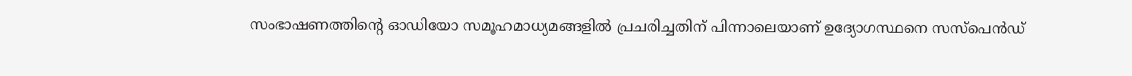സംഭാഷണത്തിന്റെ ഓഡിയോ സമൂഹമാധ്യമങ്ങളിൽ പ്രചരിച്ചതിന് പിന്നാലെയാണ് ഉദ്യോഗസ്ഥനെ സസ്പെൻഡ്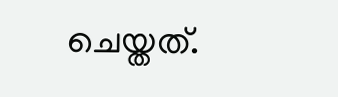ചെയ്തത്.